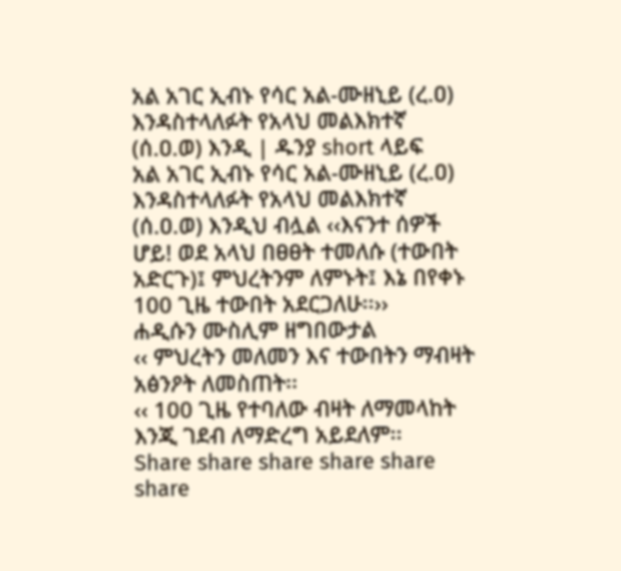አል አገር ኢብኑ የሳር አል-ሙዘኒይ (ረ.ዐ) እንዳስተላለፉት የአላህ መልእክተኛ (ሰ.ዐ.ወ) እንዲ | ዱንያ short ላይፍ
አል አገር ኢብኑ የሳር አል-ሙዘኒይ (ረ.ዐ) እንዳስተላለፉት የአላህ መልእክተኛ (ሰ.ዐ.ወ) እንዲህ ብሏል ‹‹እናንተ ሰዎች ሆይ! ወደ አላህ በፀፀት ተመለሱ (ተውበት አድርጉ)፤ ምህረትንም ለምኑት፤ እኔ በየቀኑ 100 ጊዜ ተውበት አደርጋለሁ፡፡››
ሐዲሱን ሙስሊም ዘግበውታል
‹‹ ምህረትን መለመን እና ተውበትን ማብዛት አፅንዖት ለመስጠት፡፡
‹‹ 100 ጊዜ የተባለው ብዛት ለማመላከት እንጂ ገደብ ለማድረግ አይደለም፡፡
Share share share share share share